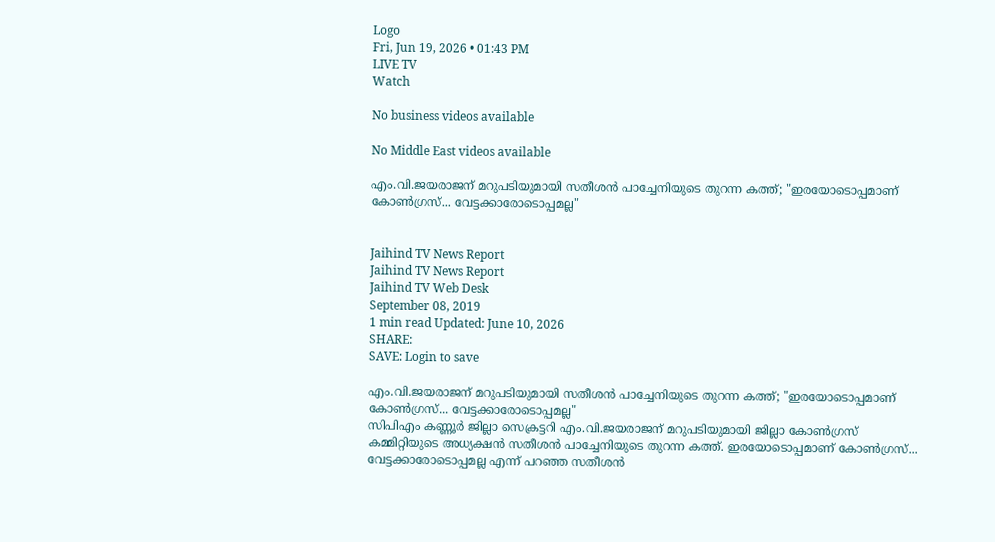Logo
Fri, Jun 19, 2026 • 01:43 PM
LIVE TV
Watch

No business videos available

No Middle East videos available

എം.വി.ജയരാജന് മറുപടിയുമായി സതീശന്‍ പാച്ചേനിയുടെ തുറന്ന കത്ത്; "ഇരയോടൊപ്പമാണ് കോൺഗ്രസ്... വേട്ടക്കാരോടൊപ്പമല്ല"


Jaihind TV News Report
Jaihind TV News Report
Jaihind TV Web Desk
September 08, 2019
1 min read Updated: June 10, 2026
SHARE:
SAVE: Login to save

എം.വി.ജയരാജന് മറുപടിയുമായി സതീശന്‍ പാച്ചേനിയുടെ തുറന്ന കത്ത്; "ഇരയോടൊപ്പമാണ് കോൺഗ്രസ്... വേട്ടക്കാരോടൊപ്പമല്ല"
സിപിഎം കണ്ണൂർ ജില്ലാ സെക്രട്ടറി എം.വി.ജയരാജന് മറുപടിയുമായി ജില്ലാ കോൺഗ്രസ് കമ്മിറ്റിയുടെ അധ്യക്ഷൻ സതീശന്‍ പാച്ചേനിയുടെ തുറന്ന കത്ത്. ഇരയോടൊപ്പമാണ് കോൺഗ്രസ്... വേട്ടക്കാരോടൊപ്പമല്ല എന്ന് പറഞ്ഞ സതീശന്‍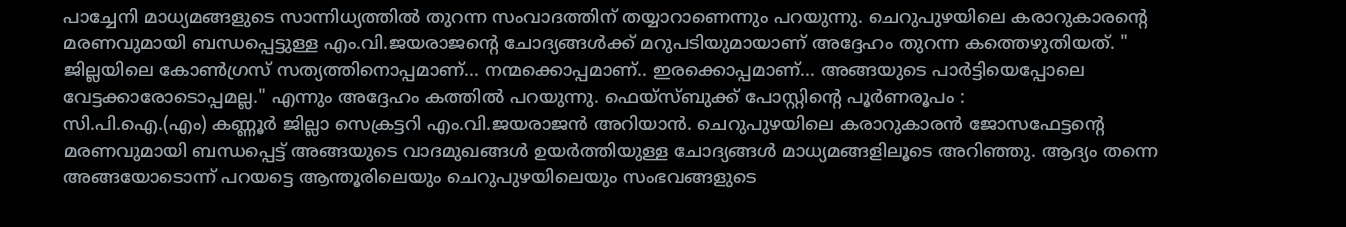പാച്ചേനി മാധ്യമങ്ങളുടെ സാന്നിധ്യത്തിൽ തുറന്ന സംവാദത്തിന് തയ്യാറാണെന്നും പറയുന്നു. ചെറുപുഴയിലെ കരാറുകാരന്‍റെ മരണവുമായി ബന്ധപ്പെട്ടുള്ള എം.വി.ജയരാജന്‍റെ ചോദ്യങ്ങൾക്ക് മറുപടിയുമായാണ് അദ്ദേഹം തുറന്ന കത്തെഴുതിയത്. " ജില്ലയിലെ കോൺഗ്രസ് സത്യത്തിനൊപ്പമാണ്... നന്മക്കൊപ്പമാണ്.. ഇരക്കൊപ്പമാണ്... അങ്ങയുടെ പാർട്ടിയെപ്പോലെ വേട്ടക്കാരോടൊപ്പമല്ല." എന്നും അദ്ദേഹം കത്തില്‍ പറയുന്നു. ഫെയ്സ്ബുക്ക് പോസ്റ്റിന്‍റെ പൂര്‍ണരൂപം :
സി.പി.ഐ.(എം) കണ്ണൂർ ജില്ലാ സെക്രട്ടറി എം.വി.ജയരാജൻ അറിയാൻ. ചെറുപുഴയിലെ കരാറുകാരൻ ജോസഫേട്ടന്‍റെ മരണവുമായി ബന്ധപ്പെട്ട് അങ്ങയുടെ വാദമുഖങ്ങൾ ഉയർത്തിയുള്ള ചോദ്യങ്ങൾ മാധ്യമങ്ങളിലൂടെ അറിഞ്ഞു. ആദ്യം തന്നെ അങ്ങയോടൊന്ന് പറയട്ടെ ആന്തൂരിലെയും ചെറുപുഴയിലെയും സംഭവങ്ങളുടെ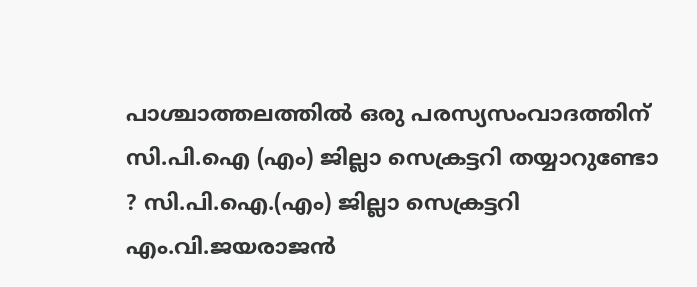പാശ്ചാത്തലത്തിൽ ഒരു പരസ്യസംവാദത്തിന് സി.പി.ഐ (എം) ജില്ലാ സെക്രട്ടറി തയ്യാറുണ്ടോ ? സി.പി.ഐ.(എം) ജില്ലാ സെക്രട്ടറി എം.വി.ജയരാജൻ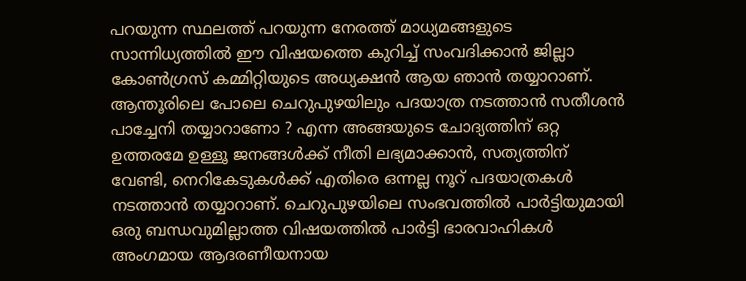പറയുന്ന സ്ഥലത്ത് പറയുന്ന നേരത്ത് മാധ്യമങ്ങളുടെ സാന്നിധ്യത്തിൽ ഈ വിഷയത്തെ കുറിച്ച് സംവദിക്കാൻ ജില്ലാ കോൺഗ്രസ് കമ്മിറ്റിയുടെ അധ്യക്ഷൻ ആയ ഞാൻ തയ്യാറാണ്. ആന്തൂരിലെ പോലെ ചെറുപുഴയിലും പദയാത്ര നടത്താൻ സതീശൻ പാച്ചേനി തയ്യാറാണോ ? എന്ന അങ്ങയുടെ ചോദ്യത്തിന് ഒറ്റ ഉത്തരമേ ഉള്ളൂ ജനങ്ങൾക്ക് നീതി ലഭ്യമാക്കാൻ, സത്യത്തിന് വേണ്ടി, നെറികേടുകൾക്ക് എതിരെ ഒന്നല്ല നൂറ് പദയാത്രകൾ നടത്താൻ തയ്യാറാണ്. ചെറുപുഴയിലെ സംഭവത്തിൽ പാർട്ടിയുമായി ഒരു ബന്ധവുമില്ലാത്ത വിഷയത്തിൽ പാർട്ടി ഭാരവാഹികൾ അംഗമായ ആദരണീയനായ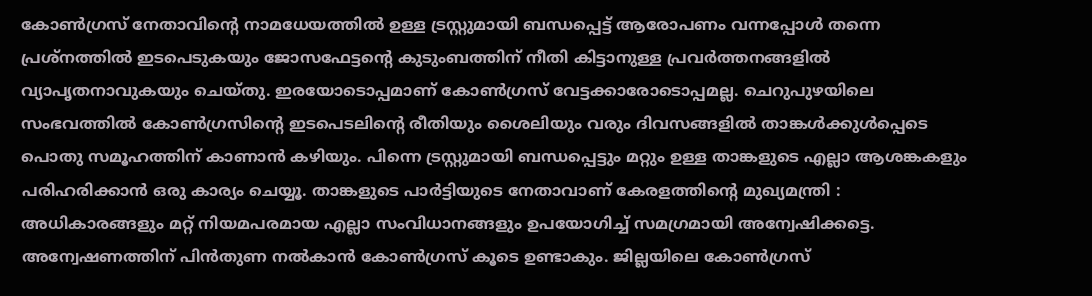കോൺഗ്രസ് നേതാവിന്‍റെ നാമധേയത്തിൽ ഉള്ള ട്രസ്റ്റുമായി ബന്ധപ്പെട്ട് ആരോപണം വന്നപ്പോൾ തന്നെ പ്രശ്നത്തിൽ ഇടപെടുകയും ജോസഫേട്ടന്‍റെ കുടുംബത്തിന് നീതി കിട്ടാനുള്ള പ്രവർത്തനങ്ങളിൽ വ്യാപൃതനാവുകയും ചെയ്തു. ഇരയോടൊപ്പമാണ് കോൺഗ്രസ് വേട്ടക്കാരോടൊപ്പമല്ല. ചെറുപുഴയിലെ സംഭവത്തിൽ കോൺഗ്രസിന്‍റെ ഇടപെടലിന്‍റെ രീതിയും ശൈലിയും വരും ദിവസങ്ങളിൽ താങ്കൾക്കുൾപ്പെടെ പൊതു സമൂഹത്തിന് കാണാൻ കഴിയും. പിന്നെ ട്രസ്റ്റുമായി ബന്ധപ്പെട്ടും മറ്റും ഉള്ള താങ്കളുടെ എല്ലാ ആശങ്കകളും പരിഹരിക്കാൻ ഒരു കാര്യം ചെയ്യൂ. താങ്കളുടെ പാർട്ടിയുടെ നേതാവാണ് കേരളത്തിന്‍റെ മുഖ്യമന്ത്രി : അധികാരങ്ങളും മറ്റ് നിയമപരമായ എല്ലാ സംവിധാനങ്ങളും ഉപയോഗിച്ച് സമഗ്രമായി അന്വേഷിക്കട്ടെ. അന്വേഷണത്തിന് പിൻതുണ നല്‍കാൻ കോൺഗ്രസ് കൂടെ ഉണ്ടാകും. ജില്ലയിലെ കോൺഗ്രസ്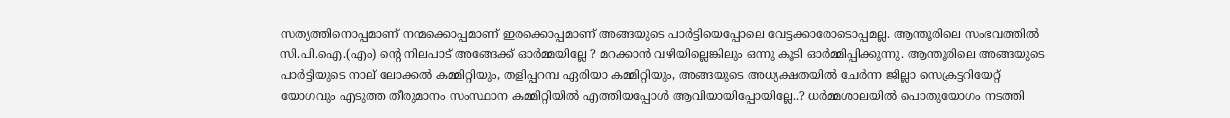സത്യത്തിനൊപ്പമാണ് നന്മക്കൊപ്പമാണ് ഇരക്കൊപ്പമാണ് അങ്ങയുടെ പാർട്ടിയെപ്പോലെ വേട്ടക്കാരോടൊപ്പമല്ല. ആന്തൂരിലെ സംഭവത്തിൽ സി.പി.ഐ.(എം) ന്റെ നിലപാട് അങ്ങേക്ക് ഓർമ്മയില്ലേ ? മറക്കാൻ വഴിയില്ലെങ്കിലും ഒന്നു കൂടി ഓർമ്മിപ്പിക്കുന്നു. ആന്തൂരിലെ അങ്ങയുടെ പാർട്ടിയുടെ നാല് ലോക്കൽ കമ്മിറ്റിയും, തളിപ്പറമ്പ ഏരിയാ കമ്മിറ്റിയും, അങ്ങയുടെ അധ്യക്ഷതയിൽ ചേർന്ന ജില്ലാ സെക്രട്ടറിയേറ്റ് യോഗവും എടുത്ത തീരുമാനം സംസ്ഥാന കമ്മിറ്റിയിൽ എത്തിയപ്പോൾ ആവിയായിപ്പോയില്ലേ..? ധർമ്മശാലയിൽ പൊതുയോഗം നടത്തി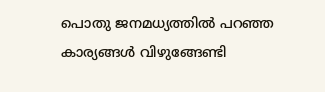പൊതു ജനമധ്യത്തിൽ പറഞ്ഞ കാര്യങ്ങൾ വിഴുങ്ങേണ്ടി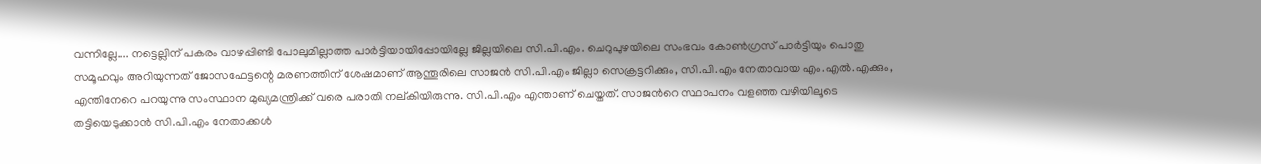വന്നില്ലേ.... നട്ടെല്ലിന് പകരം വാഴപ്പിണ്ടി പോലുമില്ലാത്ത പാർട്ടിയായിപ്പോയില്ലേ ജില്ലയിലെ സി.പി.എം. ചെറുപുഴയിലെ സംഭവം കോൺഗ്രസ് പാർട്ടിയും പൊതു സമൂഹവും അറിയുന്നത് ജോസഫേട്ടന്റെ മരണത്തിന് ശേഷമാണ് ആന്തൂരിലെ സാജൻ സി.പി.എം ജില്ലാ സെക്രട്ടറിക്കും, സി.പി.എം നേതാവായ എം.എൽ.എക്കും, എന്തിനേറെ പറയുന്നു സംസ്ഥാന മുഖ്യമന്ത്രിക്ക് വരെ പരാതി നല്കിയിരുന്നു. സി.പി.എം എന്താണ് ചെയ്തത്. സാജന്‍റെ സ്ഥാപനം വളഞ്ഞ വഴിയിലൂടെ തട്ടിയെടുക്കാൻ സി.പി.എം നേതാക്കൾ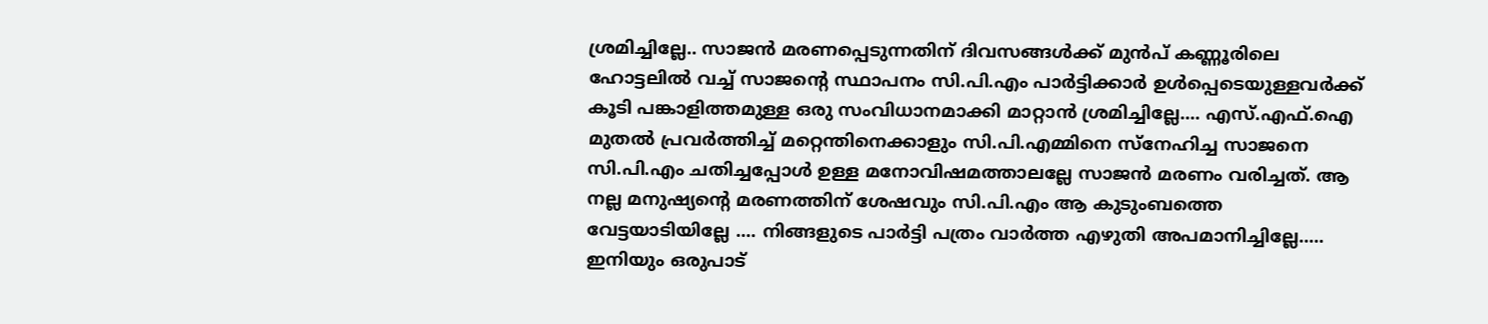ശ്രമിച്ചില്ലേ.. സാജൻ മരണപ്പെടുന്നതിന് ദിവസങ്ങൾക്ക് മുൻപ് കണ്ണൂരിലെ ഹോട്ടലിൽ വച്ച് സാജന്‍റെ സ്ഥാപനം സി.പി.എം പാർട്ടിക്കാർ ഉൾപ്പെടെയുള്ളവർക്ക് കൂടി പങ്കാളിത്തമുള്ള ഒരു സംവിധാനമാക്കി മാറ്റാൻ ശ്രമിച്ചില്ലേ.... എസ്.എഫ്.ഐ മുതൽ പ്രവർത്തിച്ച് മറ്റെന്തിനെക്കാളും സി.പി.എമ്മിനെ സ്നേഹിച്ച സാജനെ സി.പി.എം ചതിച്ചപ്പോൾ ഉള്ള മനോവിഷമത്താലല്ലേ സാജൻ മരണം വരിച്ചത്. ആ നല്ല മനുഷ്യന്‍റെ മരണത്തിന് ശേഷവും സി.പി.എം ആ കുടുംബത്തെ വേട്ടയാടിയില്ലേ .... നിങ്ങളുടെ പാർട്ടി പത്രം വാർത്ത എഴുതി അപമാനിച്ചില്ലേ..... ഇനിയും ഒരുപാട്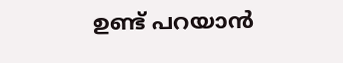ഉണ്ട് പറയാൻ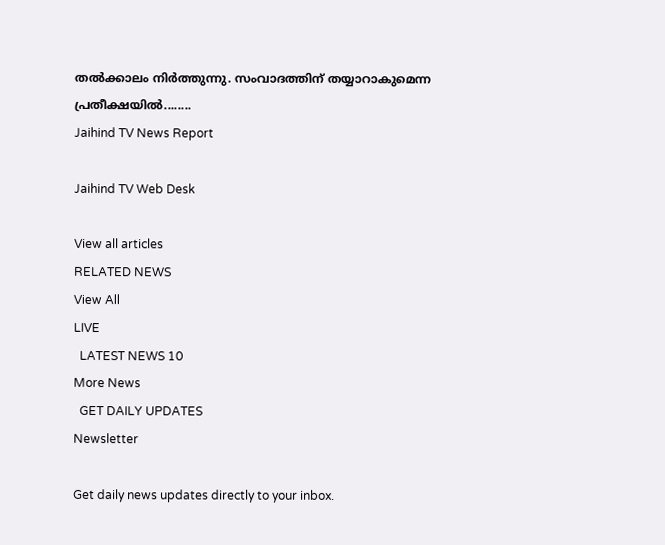തൽക്കാലം നിർത്തുന്നു. സംവാദത്തിന് തയ്യാറാകുമെന്ന പ്രതീക്ഷയിൽ........
Jaihind TV News Report

Jaihind TV Web Desk

View all articles
RELATED NEWS
View All
LIVE
  LATEST NEWS 10
More News
  GET DAILY UPDATES
Newsletter

Get daily news updates directly to your inbox.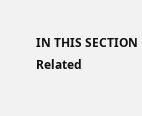IN THIS SECTION
Related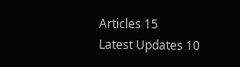Articles 15
Latest Updates 10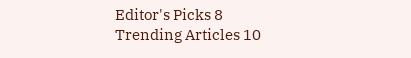Editor's Picks 8
Trending Articles 10